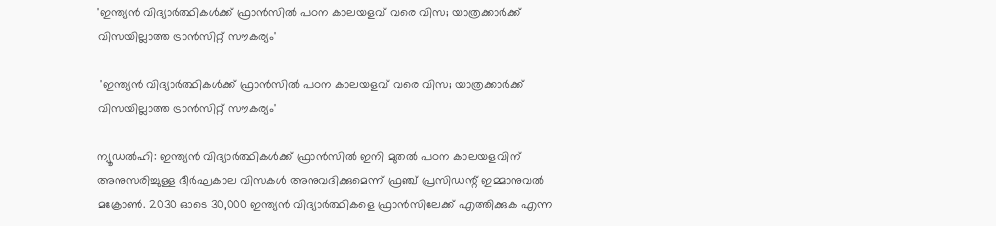'ഇന്ത്യന്‍ വിദ്യാര്‍ത്ഥികള്‍ക്ക് ഫ്രാന്‍സില്‍ പഠന കാലയളവ് വരെ വിസ; യാത്രക്കാര്‍ക്ക് വിസയില്ലാത്ത ട്രാന്‍സിറ്റ് സൗകര്യം'

 'ഇന്ത്യന്‍ വിദ്യാര്‍ത്ഥികള്‍ക്ക് ഫ്രാന്‍സില്‍ പഠന കാലയളവ് വരെ വിസ; യാത്രക്കാര്‍ക്ക് വിസയില്ലാത്ത ട്രാന്‍സിറ്റ് സൗകര്യം'

ന്യൂഡല്‍ഹി: ഇന്ത്യന്‍ വിദ്യാര്‍ത്ഥികള്‍ക്ക് ഫ്രാന്‍സില്‍ ഇനി മുതല്‍ പഠന കാലയളവിന് അനുസരിച്ചുള്ള ദീര്‍ഘകാല വിസകള്‍ അനുവദിക്കുമെന്ന് ഫ്രഞ്ച് പ്രസിഡന്റ് ഇമ്മാനുവല്‍ മക്രോണ്‍. 2030 ഓടെ 30,000 ഇന്ത്യന്‍ വിദ്യാര്‍ത്ഥികളെ ഫ്രാന്‍സിലേക്ക് എത്തിക്കുക എന്ന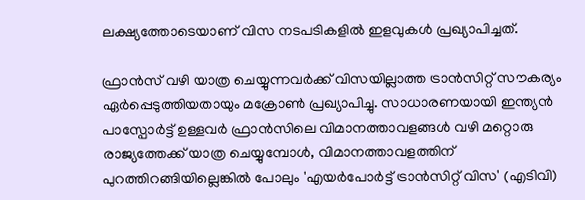ലക്ഷ്യത്തോടെയാണ് വിസ നടപടികളില്‍ ഇളവുകള്‍ പ്രഖ്യാപിച്ചത്.

ഫ്രാന്‍സ് വഴി യാത്ര ചെയ്യുന്നവര്‍ക്ക് വിസയില്ലാത്ത ട്രാന്‍സിറ്റ് സൗകര്യം ഏര്‍പ്പെടുത്തിയതായും മക്രോണ്‍ പ്രഖ്യാപിച്ചു. സാധാരണയായി ഇന്ത്യന്‍ പാസ്പോര്‍ട്ട് ഉള്ളവര്‍ ഫ്രാന്‍സിലെ വിമാനത്താവളങ്ങള്‍ വഴി മറ്റൊരു രാജ്യത്തേക്ക് യാത്ര ചെയ്യുമ്പോള്‍, വിമാനത്താവളത്തിന് പുറത്തിറങ്ങിയില്ലെങ്കില്‍ പോലും 'എയര്‍പോര്‍ട്ട് ട്രാന്‍സിറ്റ് വിസ' (എടിവി)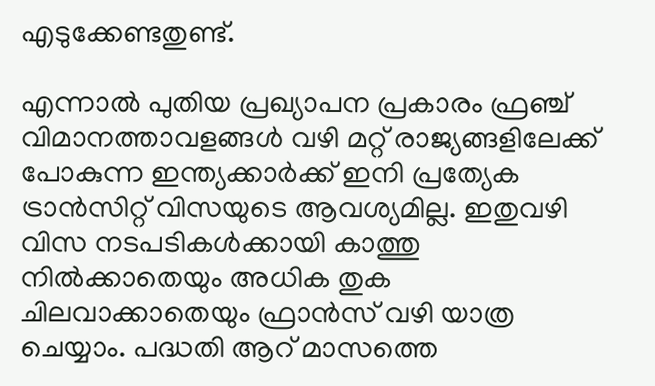എടുക്കേണ്ടതുണ്ട്.

എന്നാല്‍ പുതിയ പ്രഖ്യാപന പ്രകാരം ഫ്രഞ്ച് വിമാനത്താവളങ്ങള്‍ വഴി മറ്റ് രാജ്യങ്ങളിലേക്ക് പോകുന്ന ഇന്ത്യക്കാര്‍ക്ക് ഇനി പ്രത്യേക ട്രാന്‍സിറ്റ് വിസയുടെ ആവശ്യമില്ല. ഇതുവഴി വിസ നടപടികള്‍ക്കായി കാത്തു നില്‍ക്കാതെയും അധിക തുക ചിലവാക്കാതെയും ഫ്രാന്‍സ് വഴി യാത്ര ചെയ്യാം. പദ്ധതി ആറ് മാസത്തെ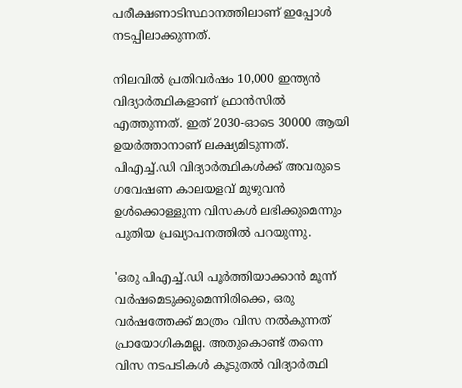പരീക്ഷണാടിസ്ഥാനത്തിലാണ് ഇപ്പോള്‍ നടപ്പിലാക്കുന്നത്.

നിലവില്‍ പ്രതിവര്‍ഷം 10,000 ഇന്ത്യന്‍ വിദ്യാര്‍ത്ഥികളാണ് ഫ്രാന്‍സില്‍ എത്തുന്നത്. ഇത് 2030-ഓടെ 30000 ആയി ഉയര്‍ത്താനാണ് ലക്ഷ്യമിടുന്നത്. പിഎച്ച്.ഡി വിദ്യാര്‍ത്ഥികള്‍ക്ക് അവരുടെ ഗവേഷണ കാലയളവ് മുഴുവന്‍ ഉള്‍ക്കൊള്ളുന്ന വിസകള്‍ ലഭിക്കുമെന്നും പുതിയ പ്രഖ്യാപനത്തില്‍ പറയുന്നു.

'ഒരു പിഎച്ച്.ഡി പൂര്‍ത്തിയാക്കാന്‍ മൂന്ന് വര്‍ഷമെടുക്കുമെന്നിരിക്കെ, ഒരു വര്‍ഷത്തേക്ക് മാത്രം വിസ നല്‍കുന്നത് പ്രായോഗികമല്ല. അതുകൊണ്ട് തന്നെ വിസ നടപടികള്‍ കൂടുതല്‍ വിദ്യാര്‍ത്ഥി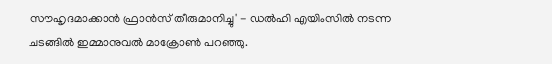സൗഹൃദമാക്കാന്‍ ഫ്രാന്‍സ് തീരുമാനിച്ചു' - ഡല്‍ഹി എയിംസില്‍ നടന്ന ചടങ്ങില്‍ ഇമ്മാനുവല്‍ മാക്രോണ്‍ പറഞ്ഞു.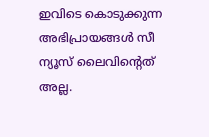ഇവിടെ കൊടുക്കുന്ന അഭിപ്രായങ്ങള്‍ സീ ന്യൂസ് ലൈവിന്റെത് അല്ല.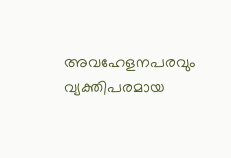അവഹേളനപരവും വ്യക്തിപരമായ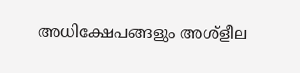അധിക്ഷേപങ്ങളും അശ്‌ളീല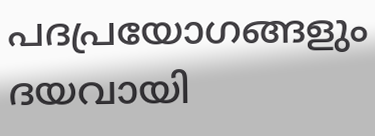പദപ്രയോഗങ്ങളും ദയവായി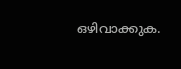ഒഴിവാക്കുക.